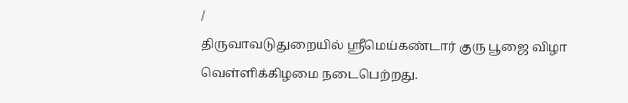/
திருவாவடுதுறையில் ஸ்ரீமெய்கண்டார் குரு பூஜை விழா வெள்ளிக்கிழமை நடைபெற்றது.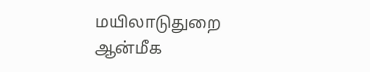மயிலாடுதுறை ஆன்மீக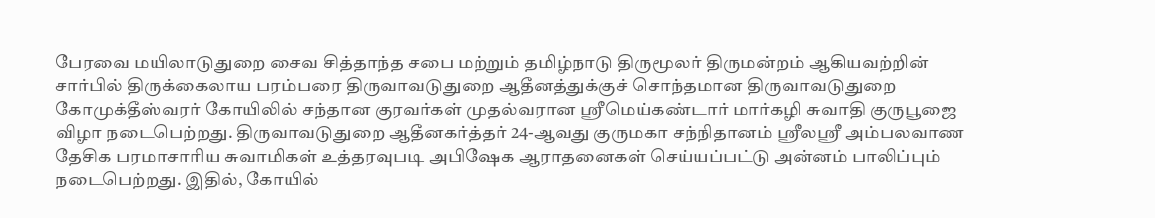பேரவை மயிலாடுதுறை சைவ சித்தாந்த சபை மற்றும் தமிழ்நாடு திருமூலர் திருமன்றம் ஆகியவற்றின் சார்பில் திருக்கைலாய பரம்பரை திருவாவடுதுறை ஆதீனத்துக்குச் சொந்தமான திருவாவடுதுறை கோமுக்தீஸ்வரர் கோயிலில் சந்தான குரவர்கள் முதல்வரான ஸ்ரீமெய்கண்டார் மார்கழி சுவாதி குருபூஜை விழா நடைபெற்றது. திருவாவடுதுறை ஆதீனகர்த்தர் 24-ஆவது குருமகா சந்நிதானம் ஸ்ரீலஸ்ரீ அம்பலவாண தேசிக பரமாசாரிய சுவாமிகள் உத்தரவுபடி அபிஷேக ஆராதனைகள் செய்யப்பட்டு அன்னம் பாலிப்பும் நடைபெற்றது. இதில், கோயில்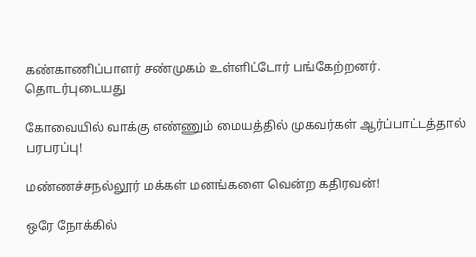கண்காணிப்பாளர் சண்முகம் உள்ளிட்டோர் பங்கேற்றனர்.
தொடர்புடையது

கோவையில் வாக்கு எண்ணும் மையத்தில் முகவர்கள் ஆர்ப்பாட்டத்தால் பரபரப்பு!

மண்ணச்சநல்லூர் மக்கள் மனங்களை வென்ற கதிரவன்!

ஒரே நோக்கில்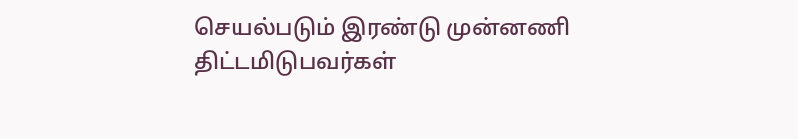செயல்படும் இரண்டு முன்னணி திட்டமிடுபவர்கள்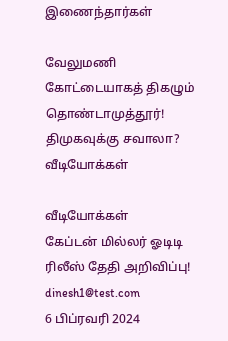இணைந்தார்கள்

வேலுமணி கோட்டையாகத் திகழும் தொண்டாமுத்தூர்! திமுகவுக்கு சவாலா?
வீடியோக்கள்

வீடியோக்கள்
கேப்டன் மில்லர் ஓடிடி ரிலீஸ் தேதி அறிவிப்பு!
dinesh1@test.com
6 பிப்ரவரி 2024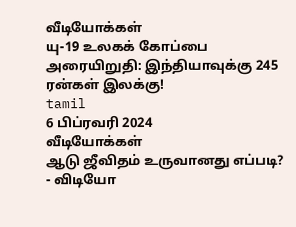வீடியோக்கள்
யு-19 உலகக் கோப்பை அரையிறுதி: இந்தியாவுக்கு 245 ரன்கள் இலக்கு!
tamil
6 பிப்ரவரி 2024
வீடியோக்கள்
ஆடு ஜீவிதம் உருவானது எப்படி? - விடியோ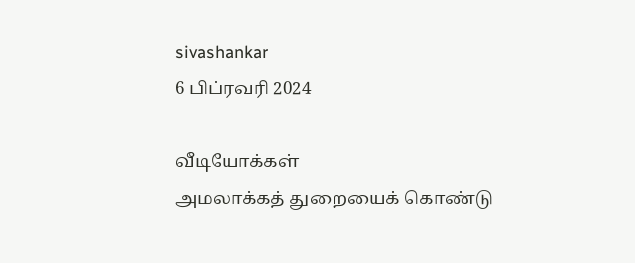sivashankar
6 பிப்ரவரி 2024

வீடியோக்கள்
அமலாக்கத் துறையைக் கொண்டு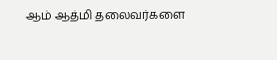ஆம் ஆத்மி தலைவர்களை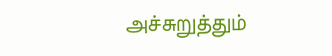அச்சுறுத்தும்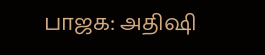பாஜக: அதிஷி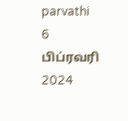parvathi
6 பிப்ரவரி 2024